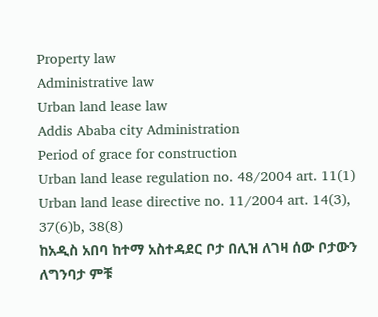Property law
Administrative law
Urban land lease law
Addis Ababa city Administration
Period of grace for construction
Urban land lease regulation no. 48/2004 art. 11(1)
Urban land lease directive no. 11/2004 art. 14(3), 37(6)b, 38(8)
ከአዲስ አበባ ከተማ አስተዳደር ቦታ በሊዝ ለገዛ ሰው ቦታውን ለግንባታ ምቹ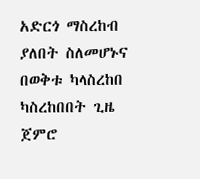አድርጎ ማስረከብ ያለበት ስለመሆኑና በወቅቱ ካላስረከበ ካስረከበበት ጊዜ ጀምሮ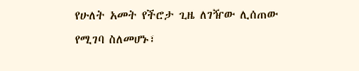የሁለት አመት የችሮታ ጊዜ ለገዥው ሊሰጠው የሚገባ ስለመሆኑ፣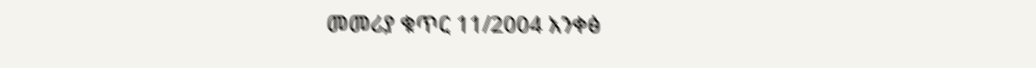መመሪያ ቁጥር 11/2004 አንቀፅ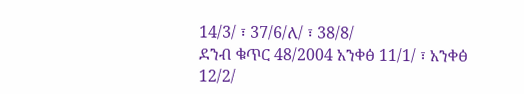14/3/ ፣ 37/6/ለ/ ፣ 38/8/
ደንብ ቁጥር 48/2004 አንቀፅ 11/1/ ፣ አንቀፅ 12/2/